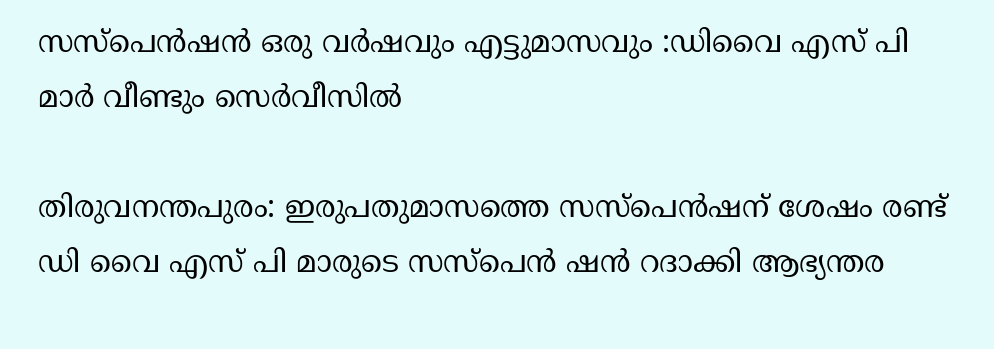സസ്പെൻഷൻ ഒരു വർഷവും എട്ടുമാസവും :ഡിവൈ എസ് പി മാർ വീണ്ടും സെർവീസിൽ

തിരുവനന്തപുരം: ഇരുപതുമാസത്തെ സസ്പെൻഷന് ശേഷം രണ്ട് ഡി വൈ എസ് പി മാരുടെ സസ്പെൻ ഷൻ റദാക്കി ആഭ്യന്തര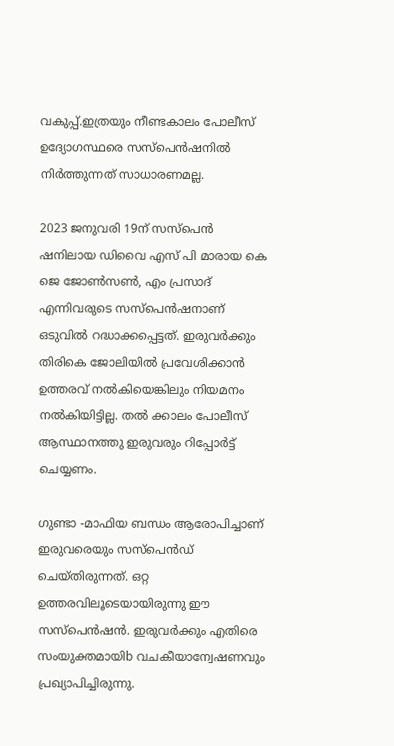വകുപ്പ്.ഇത്രയും നീണ്ടകാലം പോലീസ് ഉദ്യോഗസ്ഥരെ സസ്പെൻഷനിൽ നിർത്തുന്നത് സാധാരണമല്ല.

2023 ജനുവരി 19ന് സസ്പെൻ ഷനിലായ ഡിവൈ എസ് പി മാരായ കെ ജെ ജോൺസൺ, എം പ്രസാദ് എന്നിവരുടെ സസ്പെൻഷനാണ് ഒടുവിൽ റദ്ധാക്കപ്പെട്ടത്. ഇരുവർക്കും തിരികെ ജോലിയിൽ പ്രവേശിക്കാൻ ഉത്തരവ് നൽകിയെങ്കിലും നിയമനം നൽകിയിട്ടില്ല. തൽ ക്കാലം പോലീസ് ആസ്ഥാനത്തു ഇരുവരും റിപ്പോർട്ട്‌ ചെയ്യണം.

ഗുണ്ടാ -മാഫിയ ബന്ധം ആരോപിച്ചാണ് ഇരുവരെയും സസ്‌പെൻഡ് ചെയ്തിരുന്നത്. ഒറ്റ ഉത്തരവിലൂടെയായിരുന്നു ഈ സസ്പെൻഷൻ. ഇരുവർക്കും എതിരെ സംയുക്തമായിb വചകീയാന്വേഷണവും പ്രഖ്യാപിച്ചിരുന്നു.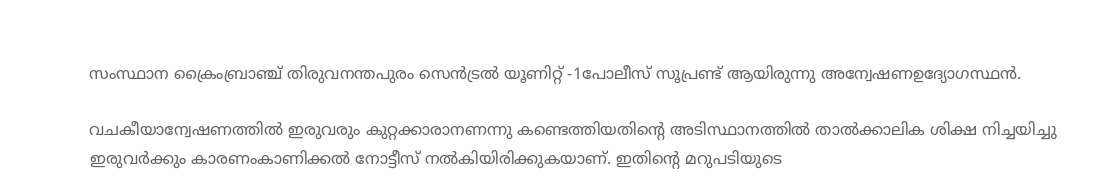സംസ്ഥാന ക്രൈംബ്രാഞ്ച് തിരുവനന്തപുരം സെൻട്രൽ യൂണിറ്റ് -1പോലീസ് സൂപ്രണ്ട് ആയിരുന്നു അന്വേഷണഉദ്യോഗസ്ഥൻ.

വചകീയാന്വേഷണത്തിൽ ഇരുവരും കുറ്റക്കാരാനണന്നു കണ്ടെത്തിയതിന്റെ അടിസ്ഥാനത്തിൽ താൽക്കാലിക ശിക്ഷ നിച്ചയിച്ചു ഇരുവർക്കും കാരണംകാണിക്കൽ നോട്ടീസ് നൽകിയിരിക്കുകയാണ്. ഇതിന്റെ മറുപടിയുടെ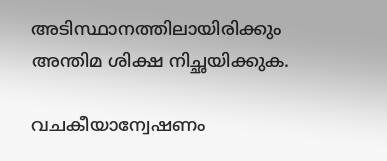അടിസ്ഥാനത്തിലായിരിക്കും അന്തിമ ശിക്ഷ നിച്ഛയിക്കുക.

വചകീയാന്വേഷണം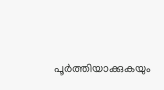പൂർത്തിയാക്കുകയും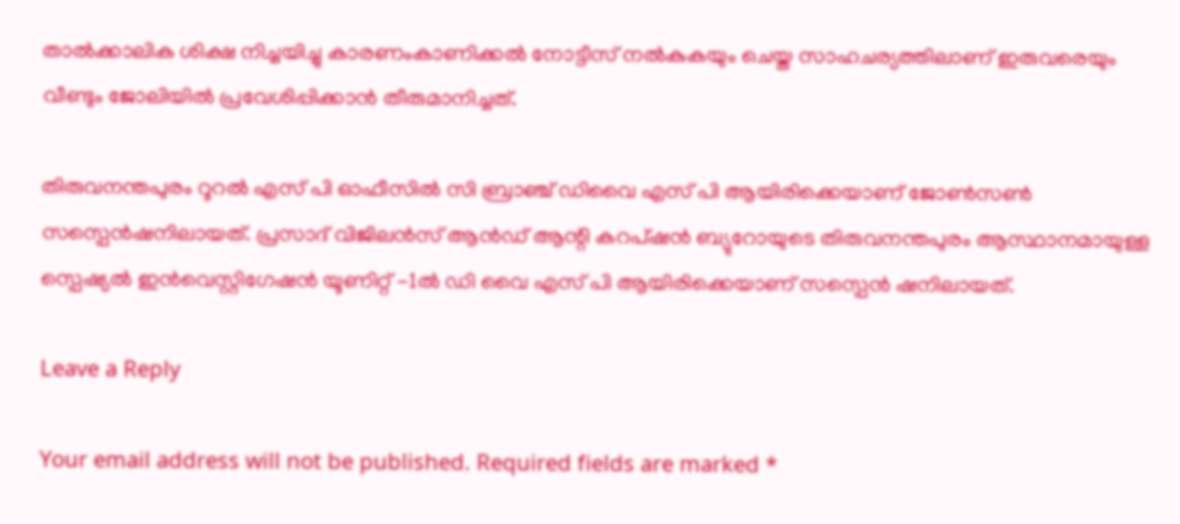താൽക്കാലിക ശിക്ഷ നിച്ചയിച്ചു കാരണംകാണിക്കൽ നോട്ടീസ് നൽകുകയും ചെയ്ത സാഹചര്യത്തിലാണ് ഇരുവരെയും വീണ്ടും ജോലിയിൽ പ്രവേശിപ്പിക്കാൻ തീരുമാനിച്ചത്.

തിരുവനന്തപുരം റൂറൽ എസ് പി ഓഫീസിൽ സി ബ്രാഞ്ച് ഡിവൈ എസ് പി ആയിരിക്കെയാണ് ജോൺസൺ സസ്പെൻഷനിലായത്. പ്രസാദ് വിജിലൻസ് ആൻഡ് ആന്റി കറപ്ഷൻ ബ്യുറോയുടെ തിരുവനന്തപുരം ആസ്ഥാനമായുള്ള സ്പെഷ്യൽ ഇൻവെസ്റ്റിഗേഷൻ യൂണിറ്റ് -1ൽ ഡി വൈ എസ് പി ആയിരിക്കെയാണ് സസ്പെൻ ഷനിലായത്.

Leave a Reply

Your email address will not be published. Required fields are marked *